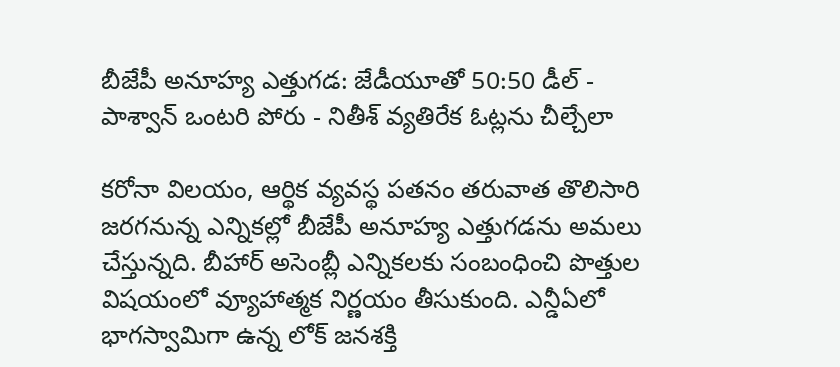బీజేపీ అనూహ్య ఎత్తుగడ: జేడీయూతో 50:50 డీల్ - పాశ్వాన్ ఒంటరి పోరు - నితీశ్ వ్యతిరేక ఓట్లను చీల్చేలా

కరోనా విలయం, ఆర్థిక వ్యవస్థ పతనం తరువాత తొలిసారి జరగనున్న ఎన్నికల్లో బీజేపీ అనూహ్య ఎత్తుగడను అమలు చేస్తున్నది. బీహార్ అసెంబ్లీ ఎన్నికలకు సంబంధించి పొత్తుల విషయంలో వ్యూహాత్మక నిర్ణయం తీసుకుంది. ఎన్డీఏలో భాగస్వామిగా ఉన్న లోక్ జనశక్తి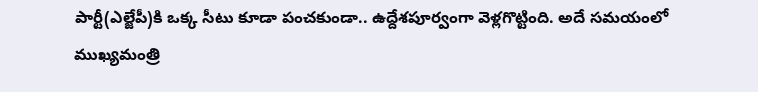పార్టీ(ఎల్జేపీ)కి ఒక్క సీటు కూడా పంచకుండా.. ఉద్దేశపూర్వంగా వెళ్లగొట్టింది. అదే సమయంలో ముఖ్యమంత్రి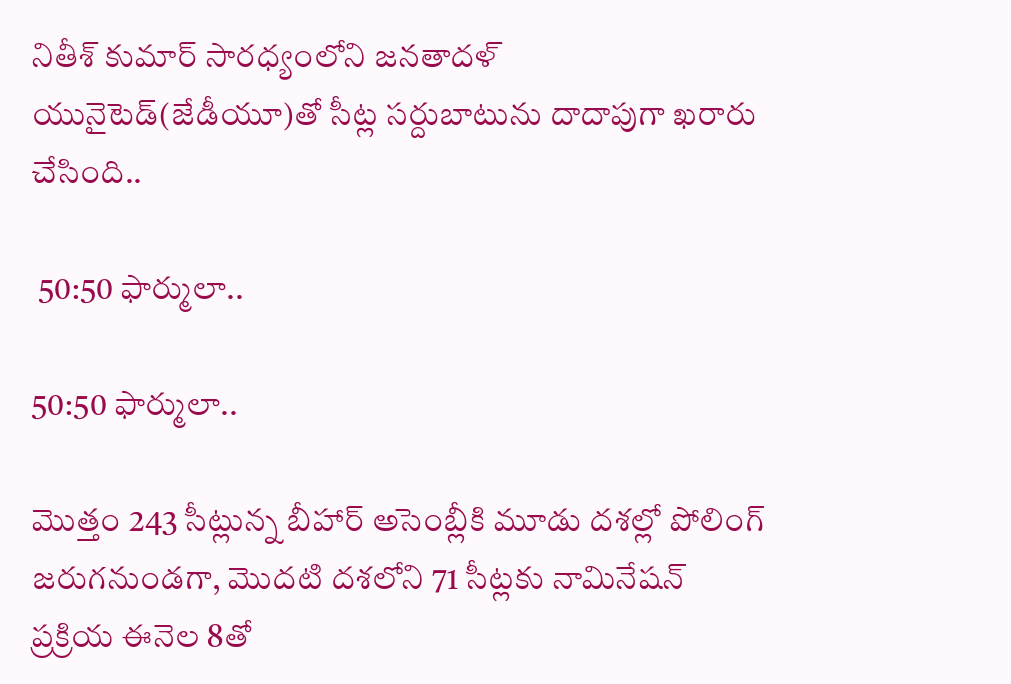నితీశ్ కుమార్ సారధ్యంలోని జనతాదళ్ యునైటెడ్(జేడీయూ)తో సీట్ల సర్దుబాటును దాదాపుగా ఖరారు చేసింది..

 50:50 ఫార్ములా..

50:50 ఫార్ములా..

మొత్తం 243 సీట్లున్న బీహార్ అసెంబ్లీకి మూడు దశల్లో పోలింగ్ జరుగనుండగా, మొదటి దశలోని 71 సీట్లకు నామినేషన్ ప్రక్రియ ఈనెల 8తో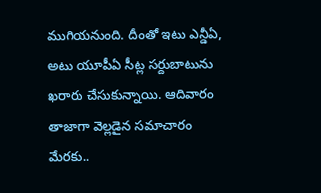ముగియనుంది. దీంతో ఇటు ఎన్డీఏ, అటు యూపీఏ సీట్ల సర్దుబాటును ఖరారు చేసుకున్నాయి. ఆదివారం తాజాగా వెల్లడైన సమాచారం మేరకు..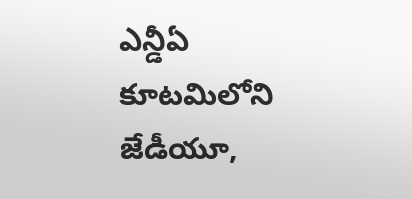ఎన్డీఏ కూటమిలోని జేడీయూ,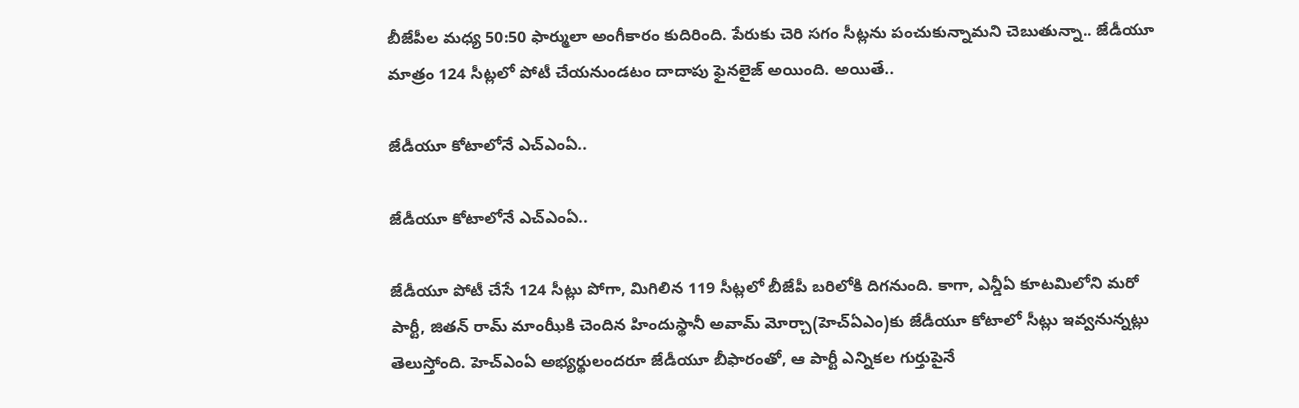బీజేపీల మధ్య 50:50 ఫార్ములా అంగీకారం కుదిరింది. పేరుకు చెరి సగం సీట్లను పంచుకున్నామని చెబుతున్నా.. జేడీయూ మాత్రం 124 సీట్లలో పోటీ చేయనుండటం దాదాపు ఫైనలైజ్ అయింది. అయితే..

జేడీయూ కోటాలోనే ఎచ్ఎంఏ..

జేడీయూ కోటాలోనే ఎచ్ఎంఏ..

జేడీయూ పోటీ చేసే 124 సీట్లు పోగా, మిగిలిన 119 సీట్లలో బీజేపీ బరిలోకి దిగనుంది. కాగా, ఎన్డీఏ కూటమిలోని మరో పార్టీ, జితన్‌ రామ్ మాంఝీకి చెందిన హిందుస్థానీ అవామ్ మోర్చా(హెచ్ఏఎం)కు జేడీయూ కోటాలో సీట్లు ఇవ్వనున్నట్లు తెలుస్తోంది. హెచ్ఎంఏ అభ్యర్థులందరూ జేడీయూ బీఫారంతో, ఆ పార్టీ ఎన్నికల గుర్తుపైనే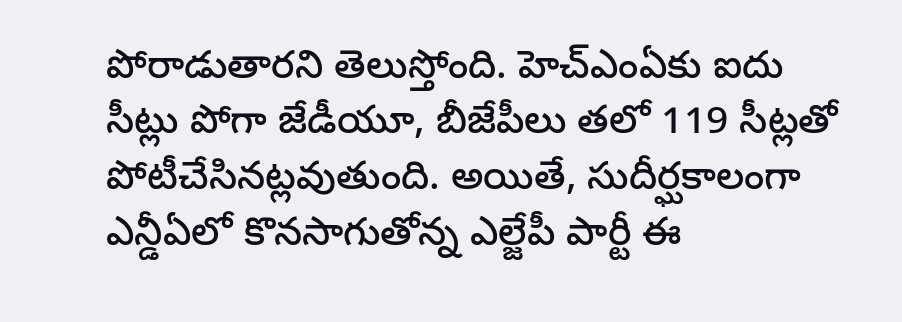పోరాడుతారని తెలుస్తోంది. హెచ్ఎంఏకు ఐదు సీట్లు పోగా జేడీయూ, బీజేపీలు తలో 119 సీట్లతో పోటీచేసినట్లవుతుంది. అయితే, సుదీర్ఘకాలంగా ఎన్డీఏలో కొనసాగుతోన్న ఎల్జేపీ పార్టీ ఈ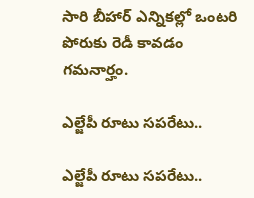సారి బీహార్ ఎన్నికల్లో ఒంటరి పోరుకు రెడీ కావడం గమనార్హం.

ఎల్జేపీ రూటు సపరేటు..

ఎల్జేపీ రూటు సపరేటు..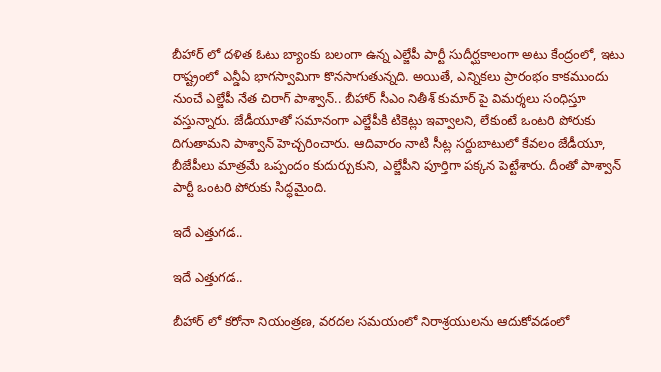బీహార్ లో దళిత ఓటు బ్యాంకు బలంగా ఉన్న ఎల్జేపీ పార్టీ సుదీర్ఘకాలంగా అటు కేంద్రంలో, ఇటు రాష్ట్రంలో ఎన్డీఏ భాగస్వామిగా కొనసాగుతున్నది. అయితే, ఎన్నికలు ప్రారంభం కాకముందు నుంచే ఎల్జేపీ నేత చిరాగ్ పాశ్వాన్.. బీహార్ సీఎం నితీశ్ కుమార్ పై విమర్శలు సంధిస్తూ వస్తున్నారు. జేడీయూతో సమానంగా ఎల్జేపీకి టికెట్లు ఇవ్వాలని, లేకుంటే ఒంటరి పోరుకు దిగుతామని పాశ్వాన్ హెచ్చరించారు. ఆదివారం నాటి సీట్ల సర్దుబాటులో కేవలం జేడీయూ, బీజేపీలు మాత్రమే ఒప్పందం కుదుర్చుకుని, ఎల్జేపీని పూర్తిగా పక్కన పెట్టేశారు. దీంతో పాశ్వాన్ పార్టీ ఒంటరి పోరుకు సిద్ధమైంది.

ఇదే ఎత్తుగడ..

ఇదే ఎత్తుగడ..

బీహార్ లో కరోనా నియంత్రణ, వరదల సమయంలో నిరాశ్రయులను ఆదుకోవడంలో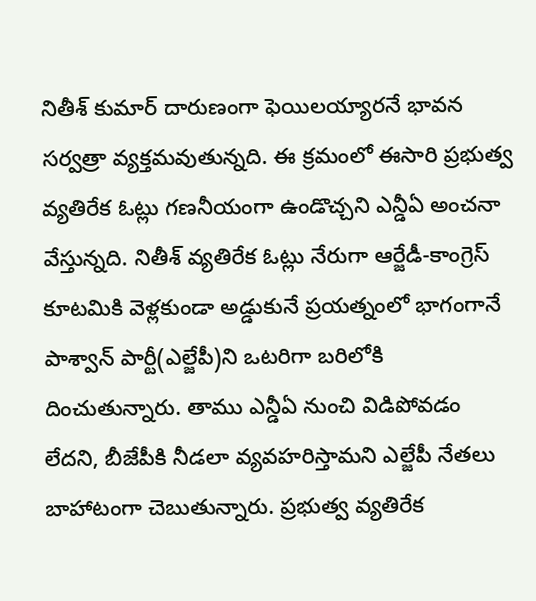నితీశ్ కుమార్ దారుణంగా ఫెయిలయ్యారనే భావన సర్వత్రా వ్యక్తమవుతున్నది. ఈ క్రమంలో ఈసారి ప్రభుత్వ వ్యతిరేక ఓట్లు గణనీయంగా ఉండొచ్చని ఎన్డీఏ అంచనా వేస్తున్నది. నితీశ్ వ్యతిరేక ఓట్లు నేరుగా ఆర్జేడీ-కాంగ్రెస్ కూటమికి వెళ్లకుండా అడ్డుకునే ప్రయత్నంలో భాగంగానే పాశ్వాన్ పార్టీ(ఎల్జేపీ)ని ఒటరిగా బరిలోకి దించుతున్నారు. తాము ఎన్డీఏ నుంచి విడిపోవడం లేదని, బీజేపీకి నీడలా వ్యవహరిస్తామని ఎల్జేపీ నేతలు బాహాటంగా చెబుతున్నారు. ప్రభుత్వ వ్యతిరేక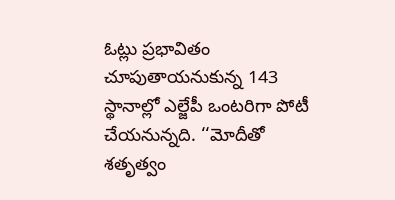ఓట్లు ప్రభావితం చూపుతాయనుకున్న 143 స్థానాల్లో ఎల్జేపీ ఒంటరిగా పోటీ చేయనున్నది. ‘‘మోదీతో శతృత్వం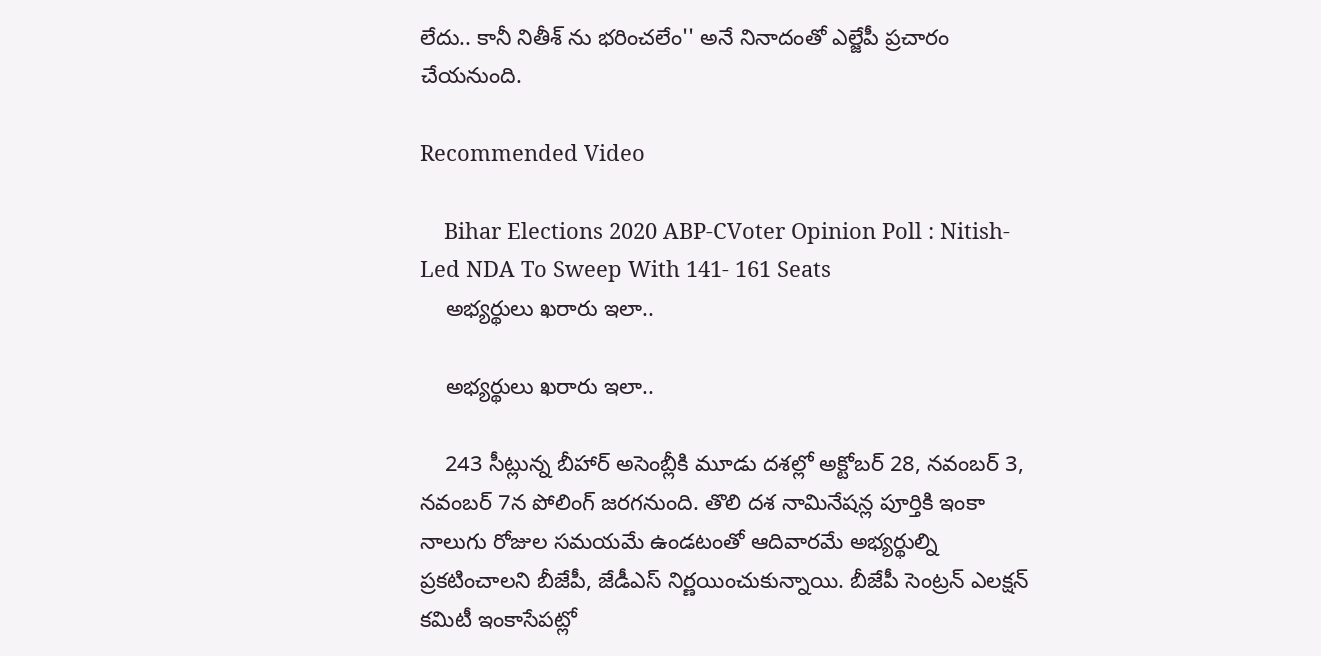లేదు.. కానీ నితీశ్ ను భరించలేం'' అనే నినాదంతో ఎల్జేపీ ప్రచారం చేయనుంది.

Recommended Video

    Bihar Elections 2020 ABP-CVoter Opinion Poll : Nitish-Led NDA To Sweep With 141- 161 Seats
    అభ్యర్థులు ఖరారు ఇలా..

    అభ్యర్థులు ఖరారు ఇలా..

    243 సీట్లున్న బీహార్ అసెంబ్లీకి మూడు దశల్లో అక్టోబర్ 28, నవంబర్ 3, నవంబర్ 7న పోలింగ్ జరగనుంది. తొలి దశ నామినేషన్ల పూర్తికి ఇంకా నాలుగు రోజుల సమయమే ఉండటంతో ఆదివారమే అభ్యర్థుల్ని ప్రకటించాలని బీజేపీ, జేడీఎస్ నిర్ణయించుకున్నాయి. బీజేపీ సెంట్రన్ ఎలక్షన్ కమిటీ ఇంకాసేపట్లో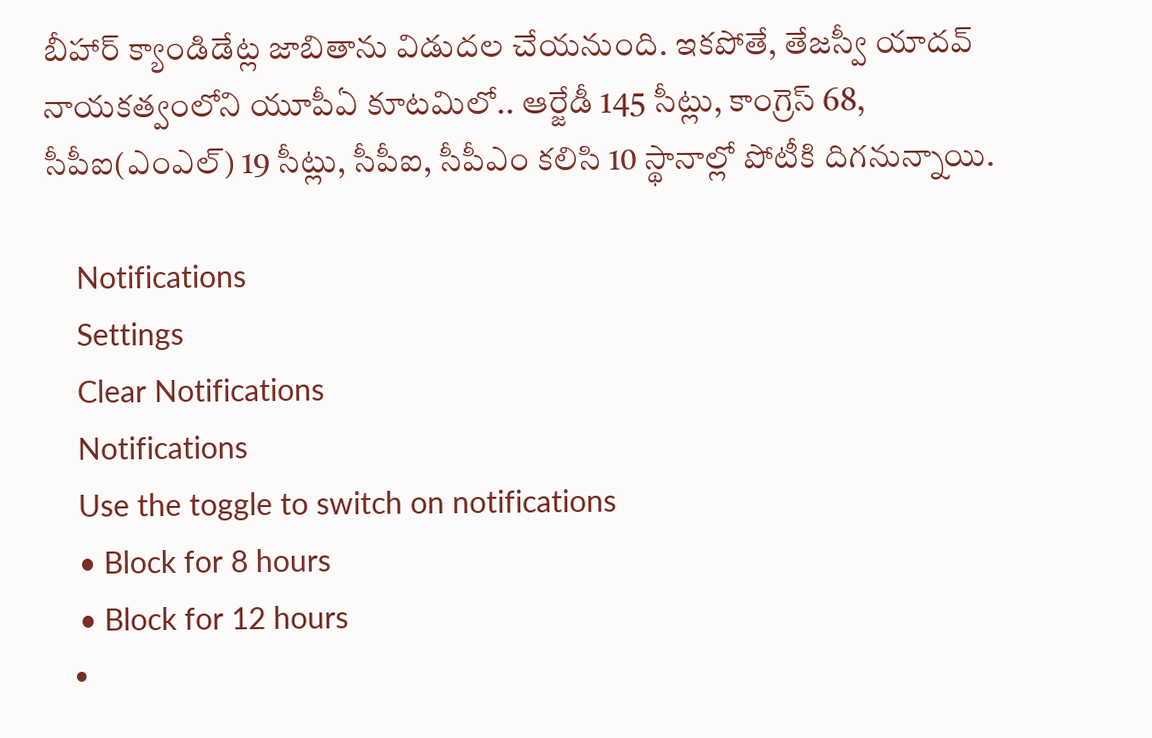బీహార్ క్యాండిడేట్ల జాబితాను విడుదల చేయనుంది. ఇకపోతే, తేజస్వీ యాదవ్ నాయకత్వంలోని యూపీఏ కూటమిలో.. ఆర్జేడీ 145 సీట్లు, కాంగ్రెస్ 68, సీపీఐ(ఎంఎల్) 19 సీట్లు, సీపీఐ, సీపీఎం కలిసి 10 స్థానాల్లో పోటీకి దిగనున్నాయి.

    Notifications
    Settings
    Clear Notifications
    Notifications
    Use the toggle to switch on notifications
    • Block for 8 hours
    • Block for 12 hours
    •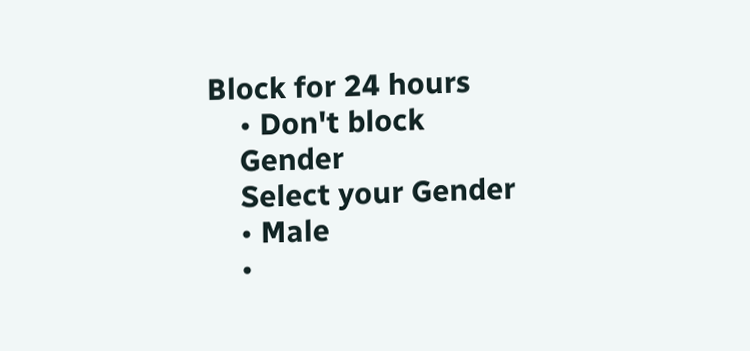Block for 24 hours
    • Don't block
    Gender
    Select your Gender
    • Male
    •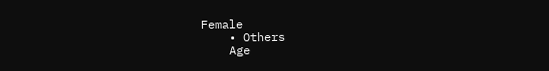Female
    • Others
    Age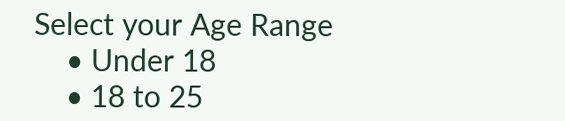Select your Age Range
    • Under 18
    • 18 to 25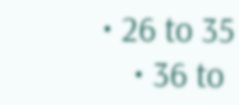• 26 to 35
    • 36 to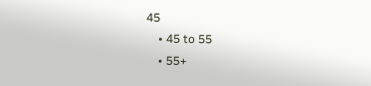45
    • 45 to 55
    • 55+